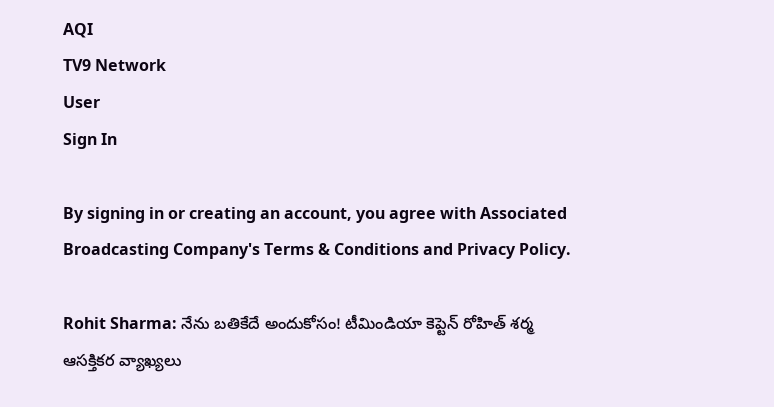AQI
TV9 Network
User
Sign In

By signing in or creating an account, you agree with Associated Broadcasting Company's Terms & Conditions and Privacy Policy.

Rohit Sharma: నేను బతికేదే అందుకోసం! టీమిండియా కెప్టెన్‌ రోహిత్‌ శర్మ ఆసక్తికర వ్యాఖ్యలు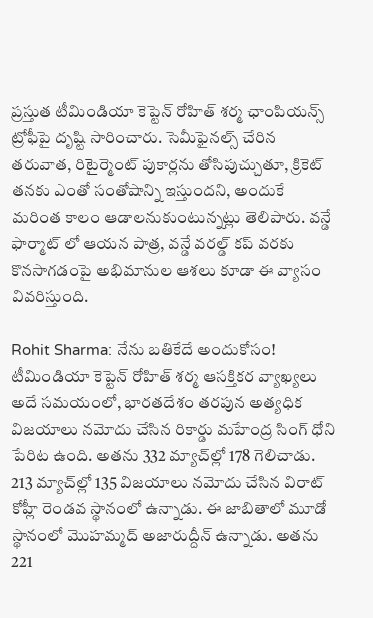ప్రస్తుత టీమిండియా కెప్టెన్ రోహిత్ శర్మ ఛాంపియన్స్ ట్రోఫీపై దృష్టి సారించారు. సెమీఫైనల్స్ చేరిన తరువాత, రిటైర్మెంట్ పుకార్లను తోసిపుచ్చుతూ, క్రికెట్ తనకు ఎంతో సంతోషాన్ని ఇస్తుందని, అందుకే మరింత కాలం ఆడాలనుకుంటున్నట్లు తెలిపారు. వన్డే ఫార్మాట్ లో ఆయన పాత్ర, వన్డే వరల్డ్ కప్ వరకు కొనసాగడంపై అభిమానుల ఆశలు కూడా ఈ వ్యాసం వివరిస్తుంది.

Rohit Sharma: నేను బతికేదే అందుకోసం! టీమిండియా కెప్టెన్‌ రోహిత్‌ శర్మ ఆసక్తికర వ్యాఖ్యలు
అదే సమయంలో, భారతదేశం తరపున అత్యధిక విజయాలు నమోదు చేసిన రికార్డు మహేంద్ర సింగ్ ధోని పేరిట ఉంది. అతను 332 మ్యాచ్‌ల్లో 178 గెలిచాడు. 213 మ్యాచ్‌ల్లో 135 విజయాలు నమోదు చేసిన విరాట్ కోహ్లీ రెండవ స్థానంలో ఉన్నాడు. ఈ జాబితాలో మూడో స్థానంలో మొహమ్మద్ అజారుద్దీన్ ఉన్నాడు. అతను 221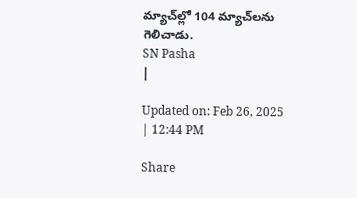మ్యాచ్‌ల్లో 104 మ్యాచ్‌లను గెలిచాడు.
SN Pasha
|

Updated on: Feb 26, 2025 | 12:44 PM

Share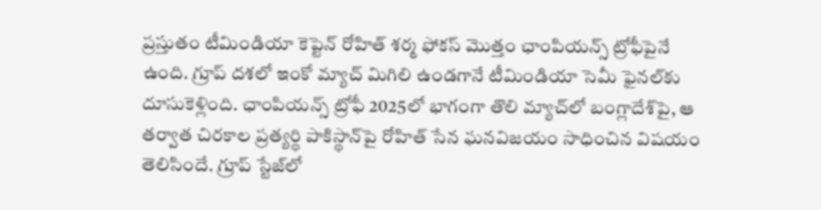ప్రస్తుతం టీమిండియా కెప్టెన్‌ రోహిత్‌ శర్మ ఫోకస్‌ మొత్తం ఛాంపియన్స్‌ ట్రోఫీపైనే ఉంది. గ్రూప్‌ దశలో ఇంకో మ్యాచ్‌ మిగిలి ఉండగానే టీమిండియా సెమీ ఫైనల్‌కు దూసుకెళ్లింది. ఛాంపియన్స్‌ ట్రోఫీ 2025లో భాగంగా తొలి మ్యాచ్‌లో బంగ్లాదేశ్‌పై, ఆ తర్వాత చిరకాల ప్రత్యర్థి పాకిస్థాన్‌పై రోహిత్‌ సేన ఘనవిజయం సాధించిన విషయం తెలిసిందే. గ్రూప్‌ స్టేజ్‌లో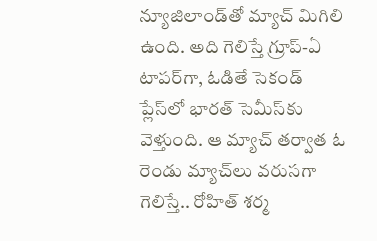న్యూజిలాండ్‌తో మ్యాచ్‌ మిగిలి ఉంది. అది గెలిస్తే గ్రూప్‌-ఏ టాపర్‌గా, ఓడితే సెకండ్‌ ప్లేస్‌లో భారత్ సెమీస్‌కు వెళ్తుంది. ఆ మ్యాచ్‌ తర్వాత ఓ రెండు మ్యాచ్‌లు వరుసగా గెలిస్తే.. రోహిత్‌ శర్మ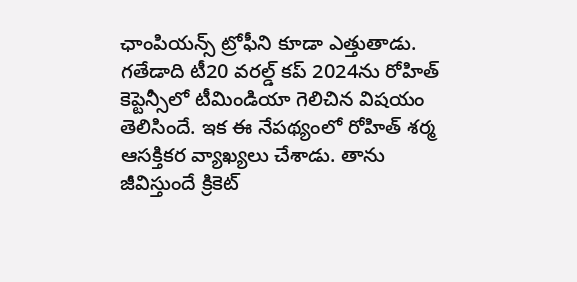ఛాంపియన్స్‌ ట్రోఫీని కూడా ఎత్తుతాడు. గతేడాది టీ20 వరల్డ్‌ కప్‌ 2024ను రోహిత్‌ కెప్టెన్సీలో టీమిండియా గెలిచిన విషయం తెలిసిందే. ఇక ఈ నేపథ్యంలో రోహిత్‌ శర్మ ఆసక్తికర వ్యాఖ్యలు చేశాడు. తాను జీవిస్తుందే క్రికెట్‌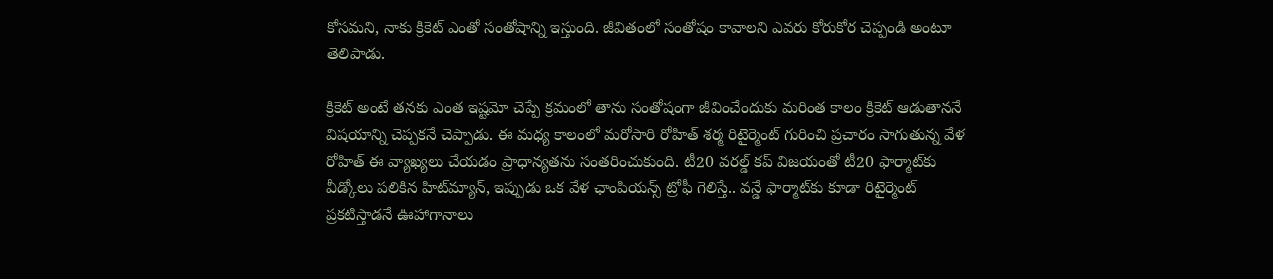కోసమని, నాకు క్రికెట్‌ ఎంతో సంతోషాన్ని ఇస్తుంది. జీవితంలో సంతోషం కావాలని ఎవరు కోరుకోర చెప్పండి అంటూ తెలిపాడు.

క్రికెట్‌ అంటే తనకు ఎంత ఇష్టమో చెప్పే క్రమంలో తాను సంతోషంగా జీవించేందుకు మరింత కాలం క్రికెట్‌ ఆడుతాననే విషయాన్ని చెప్పకనే చెప్పాడు. ఈ మధ్య కాలంలో మరోసారి రోహిత్‌ శర్మ రిటైర్మెంట్‌ గురించి ప్రచారం సాగుతున్న వేళ రోహిత్‌ ఈ వ్యాఖ్యలు చేయడం ప్రాధాన్యతను సంతరించుకుంది. టీ20 వరల్డ్‌ కప్‌ విజయంతో టీ20 ఫార్మాట్‌కు వీడ్కోలు పలికిన హిట్‌మ్యాన్‌, ఇప్పుడు ఒక వేళ ఛాంపియన్స్‌ ట్రోఫీ గెలిస్తే.. వన్డే ఫార్మాట్‌కు కూడా రిటైర్మెంట్‌ ప్రకటిస్తాడనే ఊహాగానాలు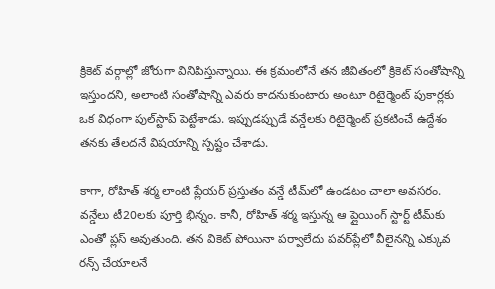క్రికెట్‌ వర్గాల్లో జోరుగా వినిపిస్తున్నాయి. ఈ క్రమంలోనే తన జీవితంలో క్రికెట్‌ సంతోషాన్ని ఇస్తుందని, అలాంటి సంతోషాన్ని ఎవరు కాదనుకుంటారు అంటూ రిటైర్మెంట్‌ పుకార్లకు ఒక విధంగా పుల్‌స్టాప్‌ పెట్టేశాడు. ఇప్పుడప్పుడే వన్డేలకు రిటైర్మెంట్‌ ప్రకటించే ఉద్దేశం తనకు తేలదనే విషయాన్ని స్పష్టం చేశాడు.

కాగా, రోహిత్‌ శర్మ లాంటి ప్లేయర్‌ ప్రస్తుతం వన్డే టీమ్‌లో ఉండటం చాలా అవసరం. వన్డేలు టీ20లకు పూర్తి భిన్నం. కానీ, రోహిత్‌ శర్మ ఇస్తున్న ఆ ప్లైయింగ్‌ స్టార్ట్‌ టీమ్‌కు ఎంతో ప్లస్‌ అవుతుంది. తన వికెట్‌ పోయినా పర్వాలేదు పవర్‌ప్లేలో వీలైనన్ని ఎక్కువ రన్స్‌ చేయాలనే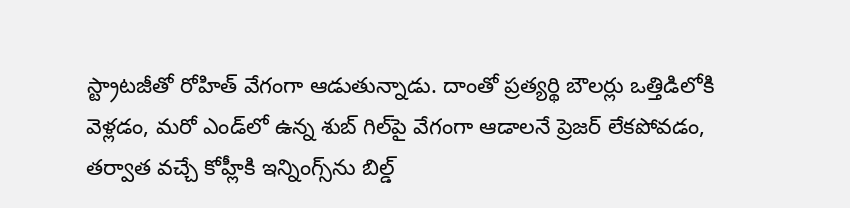స్ట్రాటజీతో రోహిత్‌ వేగంగా ఆడుతున్నాడు. దాంతో ప్రత్యర్థి బౌలర్లు ఒత్తిడిలోకి వెళ్లడం, మరో ఎండ్‌లో ఉన్న శుబ్‌ గిల్‌పై వేగంగా ఆడాలనే ప్రెజర్‌ లేకపోవడం, తర్వాత వచ్చే కోహ్లీకి ఇన్నింగ్స్‌ను బిల్డ్‌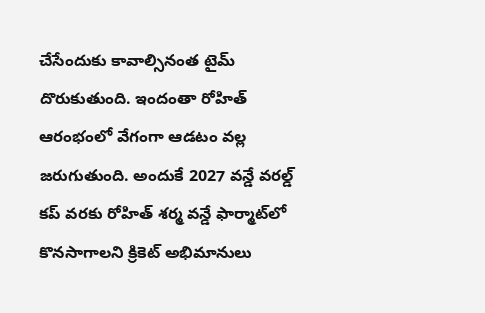చేసేందుకు కావాల్సినంత టైమ్‌ దొరుకుతుంది. ఇందంతా రోహిత్‌ ఆరంభంలో వేగంగా ఆడటం వల్ల జరుగుతుంది. అందుకే 2027 వన్డే వరల్డ్‌ కప్‌ వరకు రోహిత్‌ శర్మ వన్డే ఫార్మాట్‌లో కొనసాగాలని క్రికెట్‌ అభిమానులు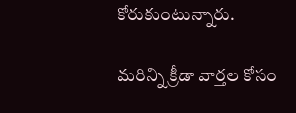కోరుకుంటున్నారు.

మరిన్ని క్రీడా వార్తల కోసం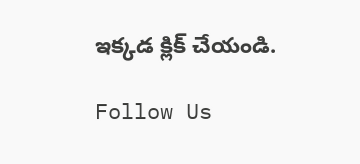ఇక్కడ క్లిక్ చేయండి.

Follow Us